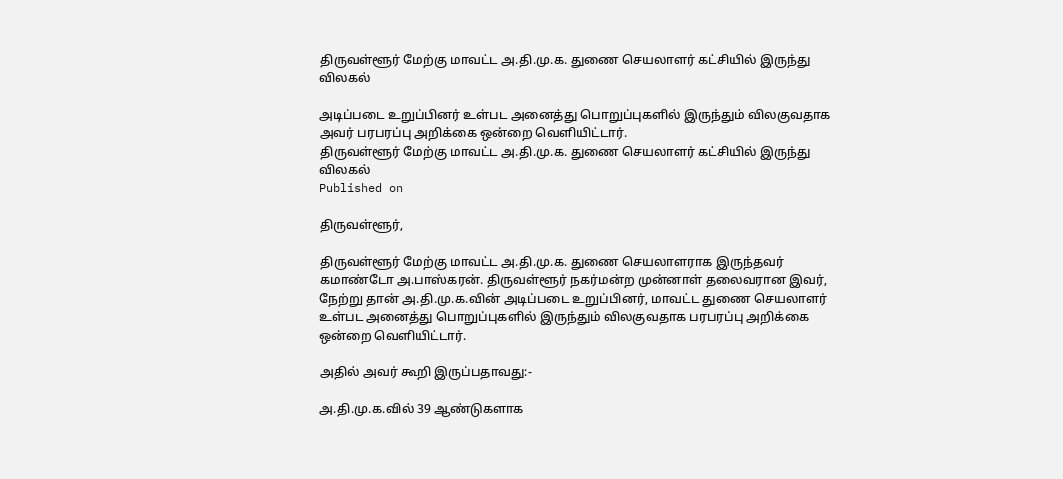திருவள்ளூர் மேற்கு மாவட்ட அ.தி.மு.க. துணை செயலாளர் கட்சியில் இருந்து விலகல்

அடிப்படை உறுப்பினர் உள்பட அனைத்து பொறுப்புகளில் இருந்தும் விலகுவதாக அவர் பரபரப்பு அறிக்கை ஒன்றை வெளியிட்டார்.
திருவள்ளூர் மேற்கு மாவட்ட அ.தி.மு.க. துணை செயலாளர் கட்சியில் இருந்து விலகல்
Published on

திருவள்ளூர்,

திருவள்ளூர் மேற்கு மாவட்ட அ.தி.மு.க. துணை செயலாளராக இருந்தவர் கமாண்டோ அ.பாஸ்கரன். திருவள்ளூர் நகர்மன்ற முன்னாள் தலைவரான இவர், நேற்று தான் அ.தி.மு.க.வின் அடிப்படை உறுப்பினர், மாவட்ட துணை செயலாளர் உள்பட அனைத்து பொறுப்புகளில் இருந்தும் விலகுவதாக பரபரப்பு அறிக்கை ஒன்றை வெளியிட்டார்.

அதில் அவர் கூறி இருப்பதாவது:-

அ.தி.மு.க.வில் 39 ஆண்டுகளாக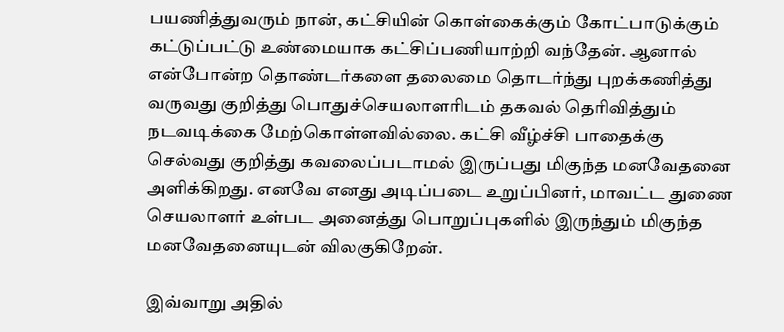பயணித்துவரும் நான், கட்சியின் கொள்கைக்கும் கோட்பாடுக்கும் கட்டுப்பட்டு உண்மையாக கட்சிப்பணியாற்றி வந்தேன். ஆனால் என்போன்ற தொண்டர்களை தலைமை தொடர்ந்து புறக்கணித்து வருவது குறித்து பொதுச்செயலாளரிடம் தகவல் தெரிவித்தும் நடவடிக்கை மேற்கொள்ளவில்லை. கட்சி வீழ்ச்சி பாதைக்கு செல்வது குறித்து கவலைப்படாமல் இருப்பது மிகுந்த மனவேதனை அளிக்கிறது. எனவே எனது அடிப்படை உறுப்பினர், மாவட்ட துணை செயலாளர் உள்பட அனைத்து பொறுப்புகளில் இருந்தும் மிகுந்த மனவேதனையுடன் விலகுகிறேன்.

இவ்வாறு அதில்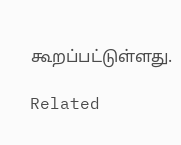கூறப்பட்டுள்ளது.

Related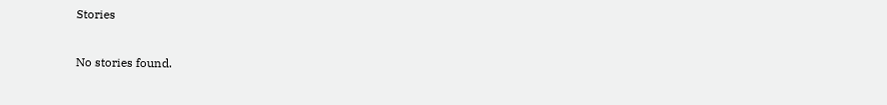Stories

No stories found.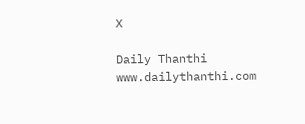X

Daily Thanthi
www.dailythanthi.com